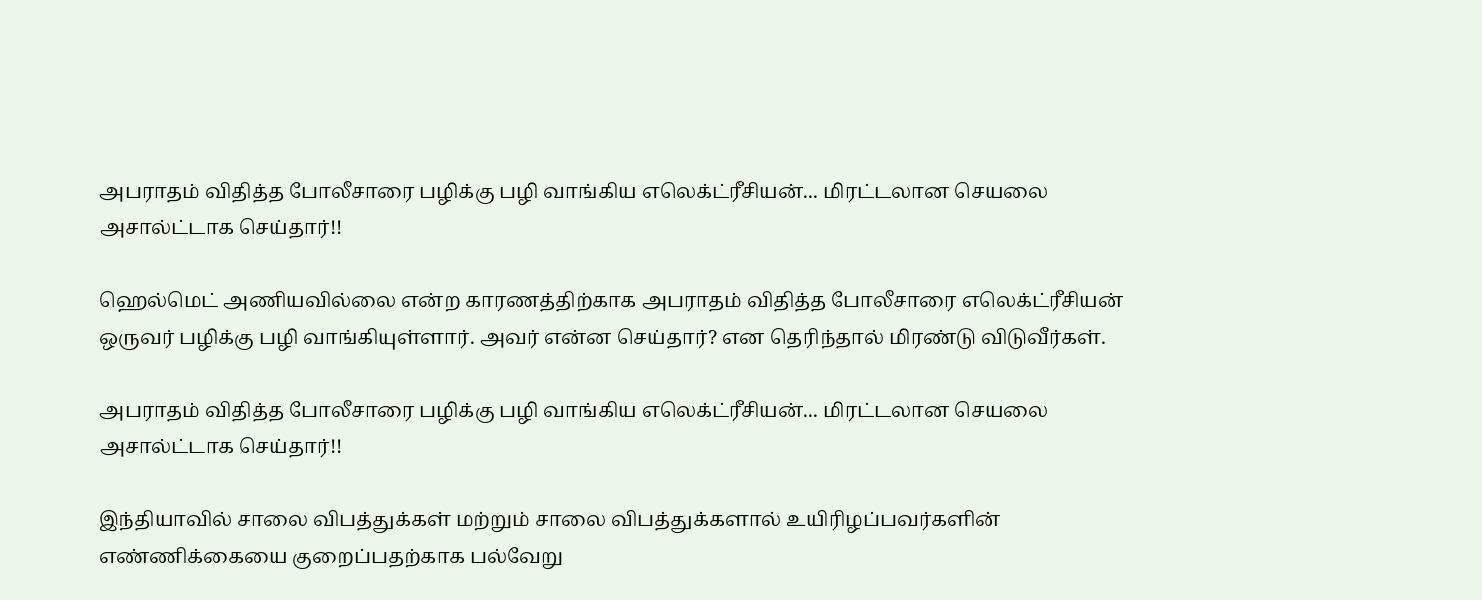அபராதம் விதித்த போலீசாரை பழிக்கு பழி வாங்கிய எலெக்ட்ரீசியன்... மிரட்டலான செயலை அசால்ட்டாக செய்தார்!!

ஹெல்மெட் அணியவில்லை என்ற காரணத்திற்காக அபராதம் விதித்த போலீசாரை எலெக்ட்ரீசியன் ஒருவர் பழிக்கு பழி வாங்கியுள்ளார். அவர் என்ன செய்தார்? என தெரிந்தால் மிரண்டு விடுவீர்கள்.

அபராதம் விதித்த போலீசாரை பழிக்கு பழி வாங்கிய எலெக்ட்ரீசியன்... மிரட்டலான செயலை அசால்ட்டாக செய்தார்!!

இந்தியாவில் சாலை விபத்துக்கள் மற்றும் சாலை விபத்துக்களால் உயிரிழப்பவர்களின் எண்ணிக்கையை குறைப்பதற்காக பல்வேறு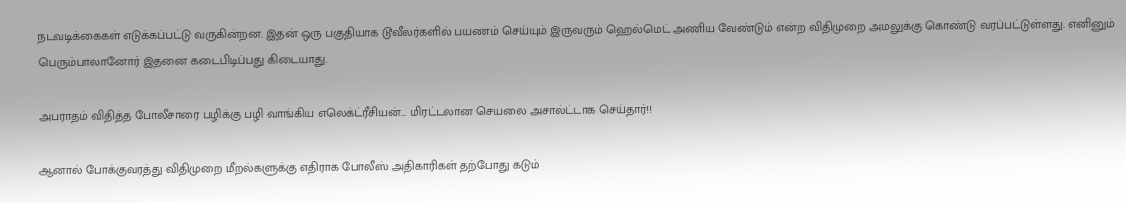நடவடிக்கைகள் எடுக்கப்பட்டு வருகின்றன. இதன் ஒரு பகுதியாக டூவீலர்களில் பயணம் செய்யும் இருவரும் ஹெல்மெட் அணிய வேண்டும் என்ற விதிமுறை அமலுக்கு கொண்டு வரப்பட்டுள்ளது. எனினும் பெரும்பாலானோர் இதனை கடைபிடிப்பது கிடையாது.

அபராதம் விதித்த போலீசாரை பழிக்கு பழி வாங்கிய எலெக்ட்ரீசியன்... மிரட்டலான செயலை அசால்ட்டாக செய்தார்!!

ஆனால் போக்குவரத்து விதிமுறை மீறல்களுக்கு எதிராக போலீஸ் அதிகாரிகள் தற்போது கடும்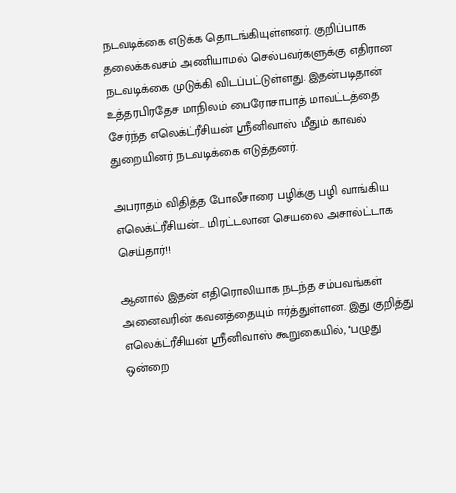நடவடிக்கை எடுக்க தொடங்கியுள்ளனர். குறிப்பாக தலைக்கவசம் அணியாமல் செல்பவர்களுக்கு எதிரான நடவடிக்கை முடுக்கி விடப்பட்டுள்ளது. இதன்படிதான் உத்தரபிரதேச மாநிலம் பைரோசாபாத் மாவட்டத்தை சேர்ந்த எலெக்ட்ரீசியன் ஸ்ரீனிவாஸ் மீதும் காவல் துறையினர் நடவடிக்கை எடுத்தனர்.

அபராதம் விதித்த போலீசாரை பழிக்கு பழி வாங்கிய எலெக்ட்ரீசியன்... மிரட்டலான செயலை அசால்ட்டாக செய்தார்!!

ஆனால் இதன் எதிரொலியாக நடந்த சம்பவங்கள் அனைவரின் கவனத்தையும் ஈர்த்துள்ளன. இது குறித்து எலெக்ட்ரீசியன் ஸ்ரீனிவாஸ் கூறுகையில், ''பழுது ஒன்றை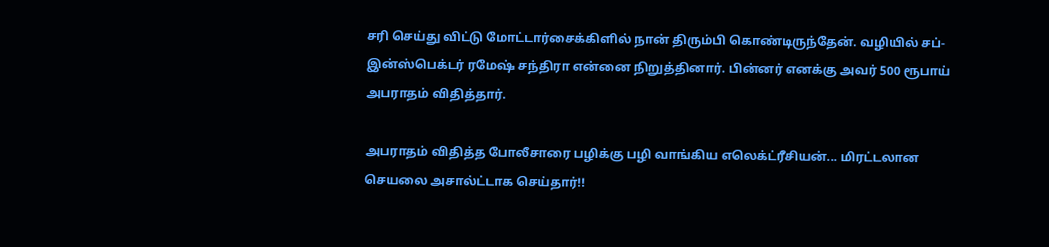சரி செய்து விட்டு மோட்டார்சைக்கிளில் நான் திரும்பி கொண்டிருந்தேன். வழியில் சப்-இன்ஸ்பெக்டர் ரமேஷ் சந்திரா என்னை நிறுத்தினார். பின்னர் எனக்கு அவர் 500 ரூபாய் அபராதம் விதித்தார்.

அபராதம் விதித்த போலீசாரை பழிக்கு பழி வாங்கிய எலெக்ட்ரீசியன்... மிரட்டலான செயலை அசால்ட்டாக செய்தார்!!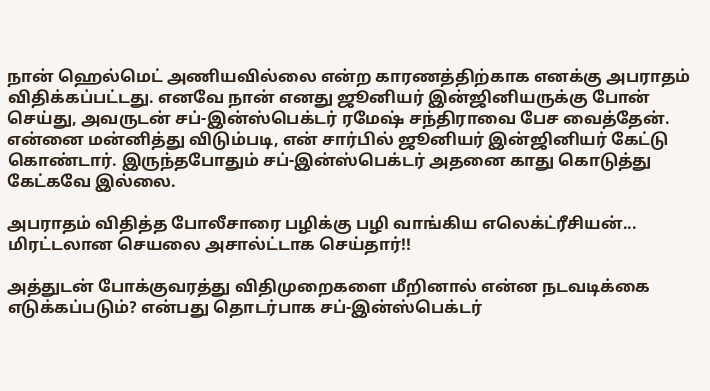நான் ஹெல்மெட் அணியவில்லை என்ற காரணத்திற்காக எனக்கு அபராதம் விதிக்கப்பட்டது. எனவே நான் எனது ஜூனியர் இன்ஜினியருக்கு போன் செய்து, அவருடன் சப்-இன்ஸ்பெக்டர் ரமேஷ் சந்திராவை பேச வைத்தேன். என்னை மன்னித்து விடும்படி, என் சார்பில் ஜூனியர் இன்ஜினியர் கேட்டு கொண்டார். இருந்தபோதும் சப்-இன்ஸ்பெக்டர் அதனை காது கொடுத்து கேட்கவே இல்லை.

அபராதம் விதித்த போலீசாரை பழிக்கு பழி வாங்கிய எலெக்ட்ரீசியன்... மிரட்டலான செயலை அசால்ட்டாக செய்தார்!!

அத்துடன் போக்குவரத்து விதிமுறைகளை மீறினால் என்ன நடவடிக்கை எடுக்கப்படும்? என்பது தொடர்பாக சப்-இன்ஸ்பெக்டர்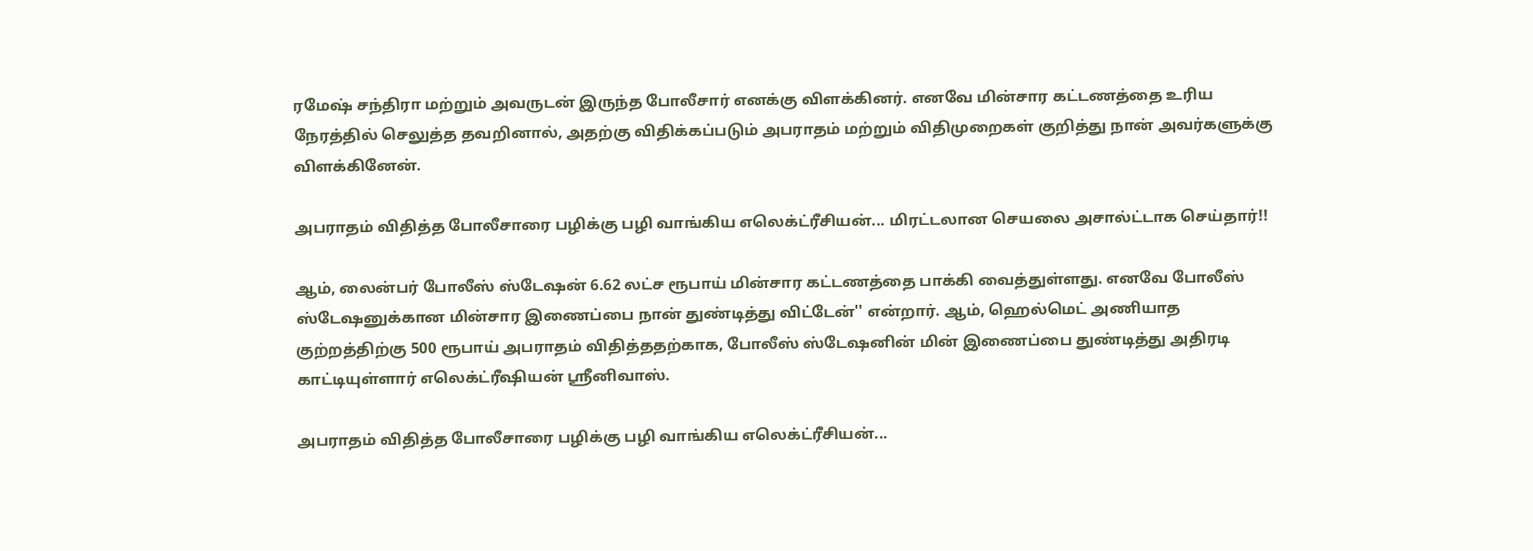ரமேஷ் சந்திரா மற்றும் அவருடன் இருந்த போலீசார் எனக்கு விளக்கினர். எனவே மின்சார கட்டணத்தை உரிய நேரத்தில் செலுத்த தவறினால், அதற்கு விதிக்கப்படும் அபராதம் மற்றும் விதிமுறைகள் குறித்து நான் அவர்களுக்கு விளக்கினேன்.

அபராதம் விதித்த போலீசாரை பழிக்கு பழி வாங்கிய எலெக்ட்ரீசியன்... மிரட்டலான செயலை அசால்ட்டாக செய்தார்!!

ஆம், லைன்பர் போலீஸ் ஸ்டேஷன் 6.62 லட்ச ரூபாய் மின்சார கட்டணத்தை பாக்கி வைத்துள்ளது. எனவே போலீஸ் ஸ்டேஷனுக்கான மின்சார இணைப்பை நான் துண்டித்து விட்டேன்'' என்றார். ஆம், ஹெல்மெட் அணியாத குற்றத்திற்கு 500 ரூபாய் அபராதம் விதித்ததற்காக, போலீஸ் ஸ்டேஷனின் மின் இணைப்பை துண்டித்து அதிரடி காட்டியுள்ளார் எலெக்ட்ரீஷியன் ஸ்ரீனிவாஸ்.

அபராதம் விதித்த போலீசாரை பழிக்கு பழி வாங்கிய எலெக்ட்ரீசியன்...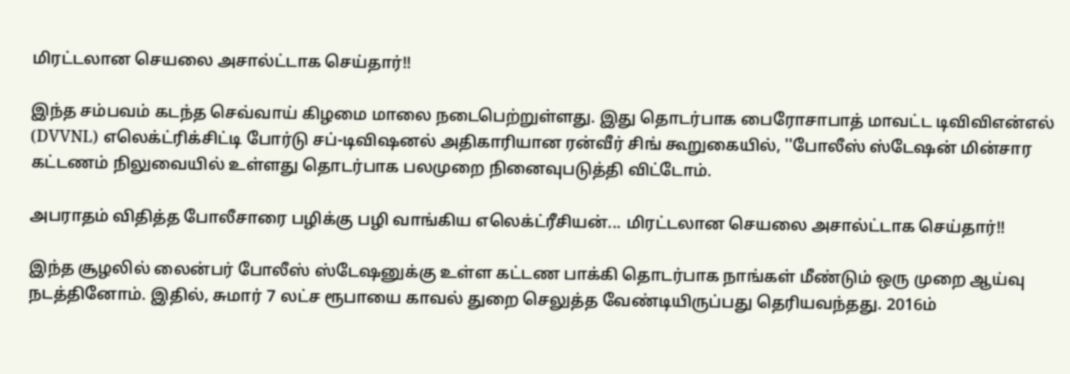மிரட்டலான செயலை அசால்ட்டாக செய்தார்!!

இந்த சம்பவம் கடந்த செவ்வாய் கிழமை மாலை நடைபெற்றுள்ளது. இது தொடர்பாக பைரோசாபாத் மாவட்ட டிவிவிஎன்எல் (DVVNL) எலெக்ட்ரிக்சிட்டி போர்டு சப்-டிவிஷனல் அதிகாரியான ரன்வீர் சிங் கூறுகையில், ''போலீஸ் ஸ்டேஷன் மின்சார கட்டணம் நிலுவையில் உள்ளது தொடர்பாக பலமுறை நினைவுபடுத்தி விட்டோம்.

அபராதம் விதித்த போலீசாரை பழிக்கு பழி வாங்கிய எலெக்ட்ரீசியன்... மிரட்டலான செயலை அசால்ட்டாக செய்தார்!!

இந்த சூழலில் லைன்பர் போலீஸ் ஸ்டேஷனுக்கு உள்ள கட்டண பாக்கி தொடர்பாக நாங்கள் மீண்டும் ஒரு முறை ஆய்வு நடத்தினோம். இதில், சுமார் 7 லட்ச ரூபாயை காவல் துறை செலுத்த வேண்டியிருப்பது தெரியவந்தது. 2016ம்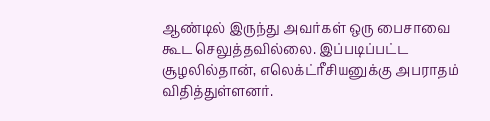ஆண்டில் இருந்து அவர்கள் ஒரு பைசாவை கூட செலுத்தவில்லை. இப்படிப்பட்ட சூழலில்தான், எலெக்ட்ரீசியனுக்கு அபராதம் விதித்துள்ளனர்.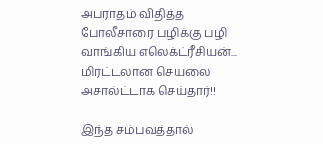அபராதம் விதித்த போலீசாரை பழிக்கு பழி வாங்கிய எலெக்ட்ரீசியன்... மிரட்டலான செயலை அசால்ட்டாக செய்தார்!!

இந்த சம்பவத்தால்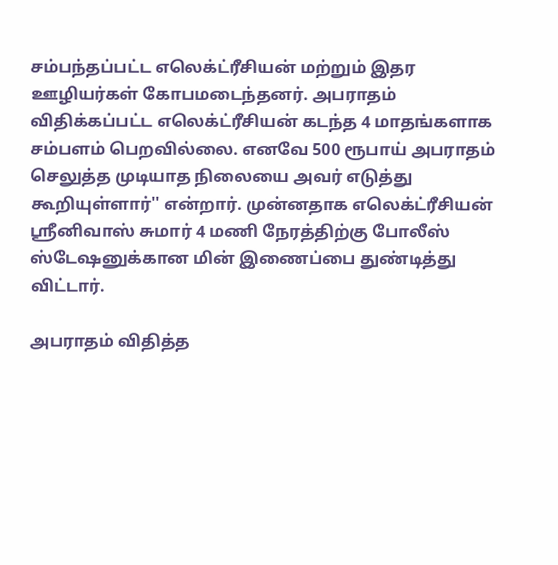சம்பந்தப்பட்ட எலெக்ட்ரீசியன் மற்றும் இதர ஊழியர்கள் கோபமடைந்தனர். அபராதம் விதிக்கப்பட்ட எலெக்ட்ரீசியன் கடந்த 4 மாதங்களாக சம்பளம் பெறவில்லை. எனவே 500 ரூபாய் அபராதம் செலுத்த முடியாத நிலையை அவர் எடுத்து கூறியுள்ளார்'' என்றார். முன்னதாக எலெக்ட்ரீசியன் ஸ்ரீனிவாஸ் சுமார் 4 மணி நேரத்திற்கு போலீஸ் ஸ்டேஷனுக்கான மின் இணைப்பை துண்டித்து விட்டார்.

அபராதம் விதித்த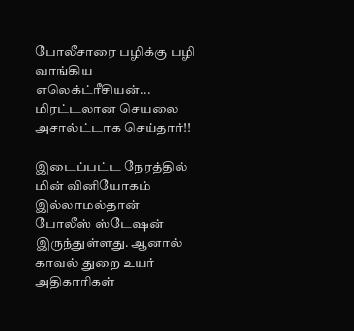போலீசாரை பழிக்கு பழி வாங்கிய எலெக்ட்ரீசியன்... மிரட்டலான செயலை அசால்ட்டாக செய்தார்!!

இடைப்பட்ட நேரத்தில் மின் வினியோகம் இல்லாமல்தான் போலீஸ் ஸ்டேஷன் இருந்துள்ளது. ஆனால் காவல் துறை உயர் அதிகாரிகள்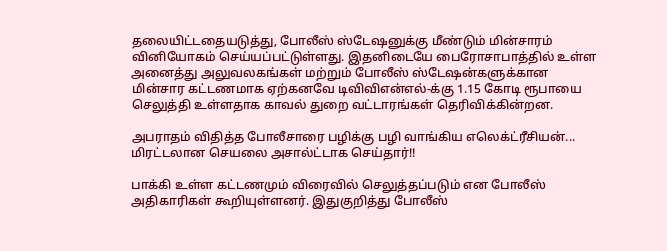தலையிட்டதையடுத்து, போலீஸ் ஸ்டேஷனுக்கு மீண்டும் மின்சாரம் வினியோகம் செய்யப்பட்டுள்ளது. இதனிடையே பைரோசாபாத்தில் உள்ள அனைத்து அலுவலகங்கள் மற்றும் போலீஸ் ஸ்டேஷன்களுக்கான மின்சார கட்டணமாக ஏற்கனவே டிவிவிஎன்எல்-க்கு 1.15 கோடி ரூபாயை செலுத்தி உள்ளதாக காவல் துறை வட்டாரங்கள் தெரிவிக்கின்றன.

அபராதம் விதித்த போலீசாரை பழிக்கு பழி வாங்கிய எலெக்ட்ரீசியன்... மிரட்டலான செயலை அசால்ட்டாக செய்தார்!!

பாக்கி உள்ள கட்டணமும் விரைவில் செலுத்தப்படும் என போலீஸ் அதிகாரிகள் கூறியுள்ளனர். இதுகுறித்து போலீஸ்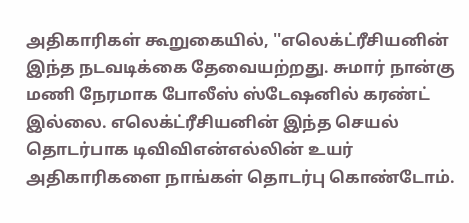அதிகாரிகள் கூறுகையில், ''எலெக்ட்ரீசியனின் இந்த நடவடிக்கை தேவையற்றது. சுமார் நான்கு மணி நேரமாக போலீஸ் ஸ்டேஷனில் கரண்ட் இல்லை. எலெக்ட்ரீசியனின் இந்த செயல் தொடர்பாக டிவிவிஎன்எல்லின் உயர் அதிகாரிகளை நாங்கள் தொடர்பு கொண்டோம்.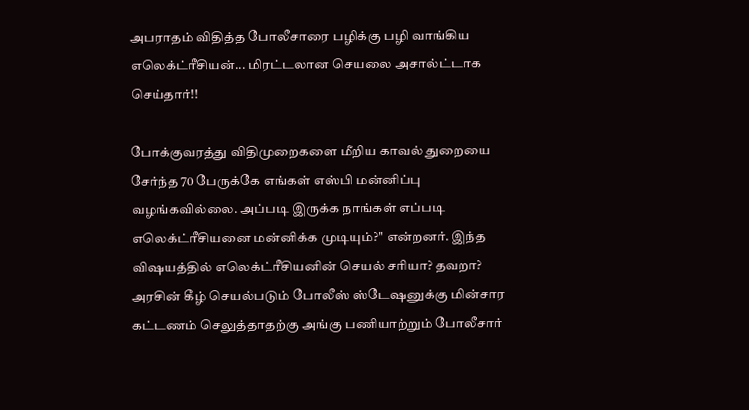அபராதம் விதித்த போலீசாரை பழிக்கு பழி வாங்கிய எலெக்ட்ரீசியன்... மிரட்டலான செயலை அசால்ட்டாக செய்தார்!!

போக்குவரத்து விதிமுறைகளை மீறிய காவல் துறையை சேர்ந்த 70 பேருக்கே எங்கள் எஸ்பி மன்னிப்பு வழங்கவில்லை. அப்படி இருக்க நாங்கள் எப்படி எலெக்ட்ரீசியனை மன்னிக்க முடியும்?'' என்றனர். இந்த விஷயத்தில் எலெக்ட்ரீசியனின் செயல் சரியா? தவறா? அரசின் கீழ் செயல்படும் போலீஸ் ஸ்டேஷனுக்கு மின்சார கட்டணம் செலுத்தாதற்கு அங்கு பணியாற்றும் போலீசார்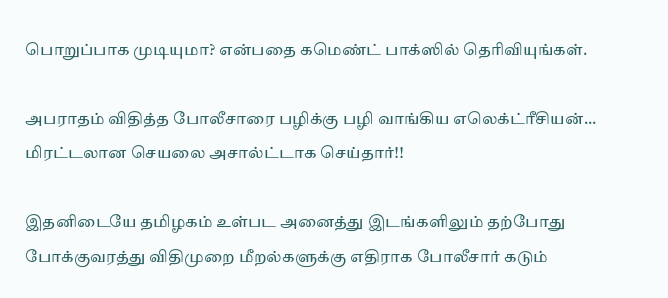பொறுப்பாக முடியுமா? என்பதை கமெண்ட் பாக்ஸில் தெரிவியுங்கள்.

அபராதம் விதித்த போலீசாரை பழிக்கு பழி வாங்கிய எலெக்ட்ரீசியன்... மிரட்டலான செயலை அசால்ட்டாக செய்தார்!!

இதனிடையே தமிழகம் உள்பட அனைத்து இடங்களிலும் தற்போது போக்குவரத்து விதிமுறை மீறல்களுக்கு எதிராக போலீசார் கடும்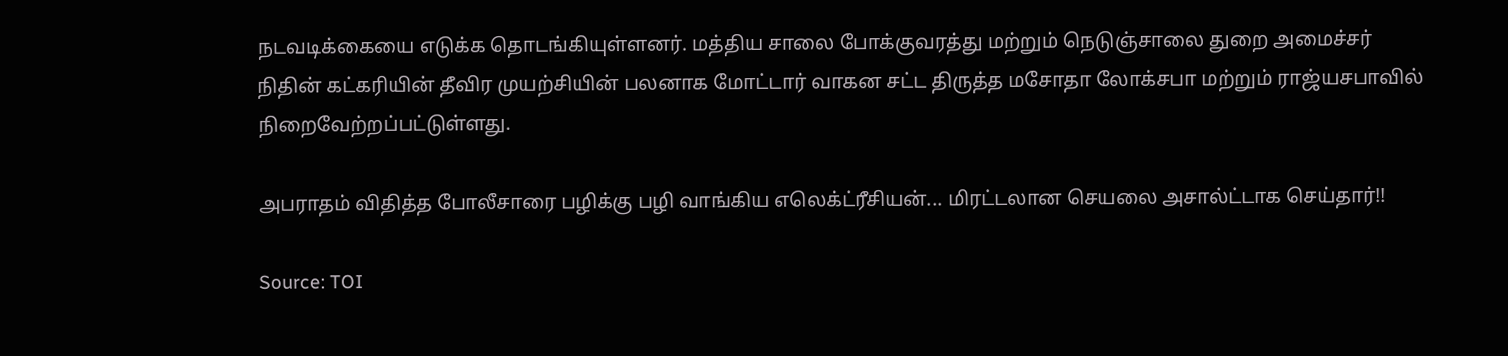நடவடிக்கையை எடுக்க தொடங்கியுள்ளனர். மத்திய சாலை போக்குவரத்து மற்றும் நெடுஞ்சாலை துறை அமைச்சர் நிதின் கட்கரியின் தீவிர முயற்சியின் பலனாக மோட்டார் வாகன சட்ட திருத்த மசோதா லோக்சபா மற்றும் ராஜ்யசபாவில் நிறைவேற்றப்பட்டுள்ளது.

அபராதம் விதித்த போலீசாரை பழிக்கு பழி வாங்கிய எலெக்ட்ரீசியன்... மிரட்டலான செயலை அசால்ட்டாக செய்தார்!!

Source: TOI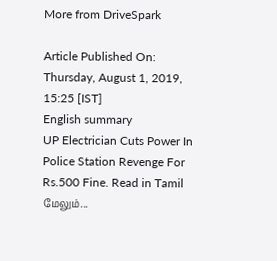More from DriveSpark

Article Published On: Thursday, August 1, 2019, 15:25 [IST]
English summary
UP Electrician Cuts Power In Police Station Revenge For Rs.500 Fine. Read in Tamil
மேலும்...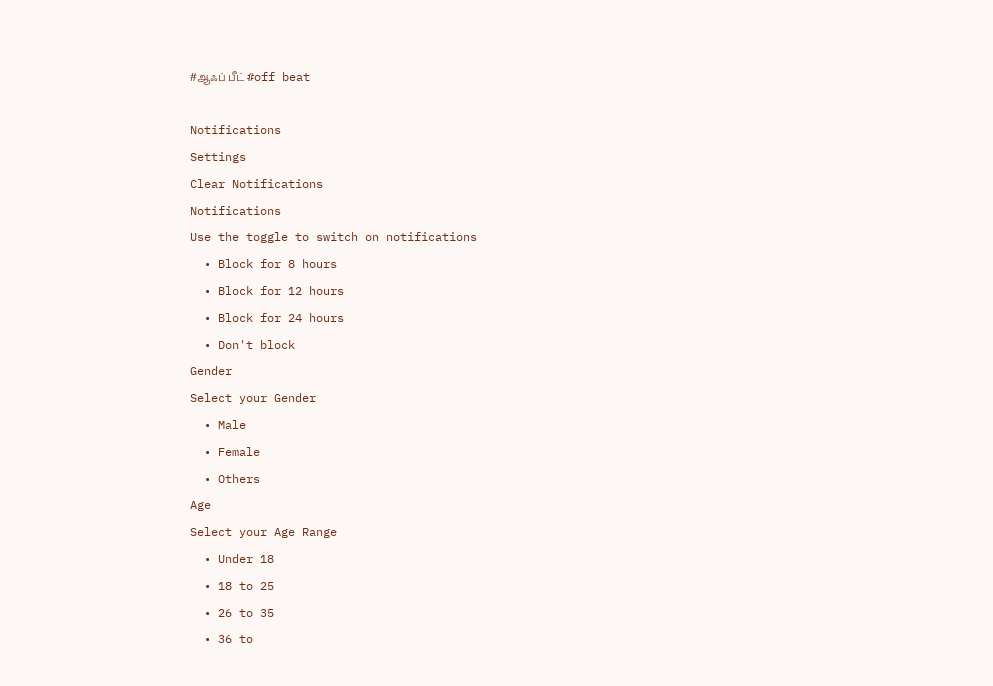#ஆஃப் பீட் #off beat

Notifications
Settings
Clear Notifications
Notifications
Use the toggle to switch on notifications
  • Block for 8 hours
  • Block for 12 hours
  • Block for 24 hours
  • Don't block
Gender
Select your Gender
  • Male
  • Female
  • Others
Age
Select your Age Range
  • Under 18
  • 18 to 25
  • 26 to 35
  • 36 to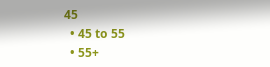45
  • 45 to 55
  • 55+